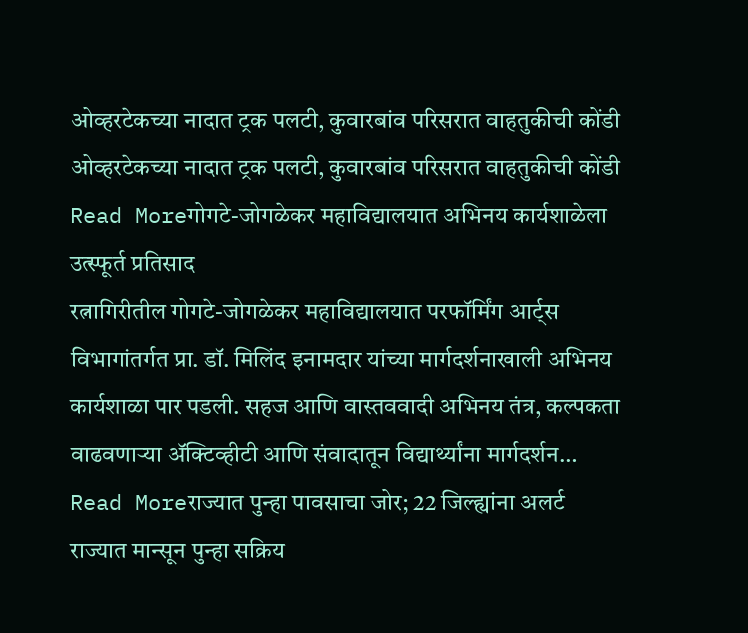ओव्हरटेकच्या नादात ट्रक पलटी, कुवारबांव परिसरात वाहतुकीची कोंडी
ओव्हरटेकच्या नादात ट्रक पलटी, कुवारबांव परिसरात वाहतुकीची कोंडी
Read Moreगोगटे-जोगळेकर महाविद्यालयात अभिनय कार्यशाळेला उत्स्फूर्त प्रतिसाद
रत्नागिरीतील गोगटे-जोगळेकर महाविद्यालयात परफॉर्मिंग आर्ट्स विभागांतर्गत प्रा. डॉ. मिलिंद इनामदार यांच्या मार्गदर्शनाखाली अभिनय कार्यशाळा पार पडली. सहज आणि वास्तववादी अभिनय तंत्र, कल्पकता वाढवणाऱ्या ॲक्टिव्हीटी आणि संवादातून विद्यार्थ्यांना मार्गदर्शन…
Read Moreराज्यात पुन्हा पावसाचा जोर; 22 जिल्ह्यांना अलर्ट
राज्यात मान्सून पुन्हा सक्रिय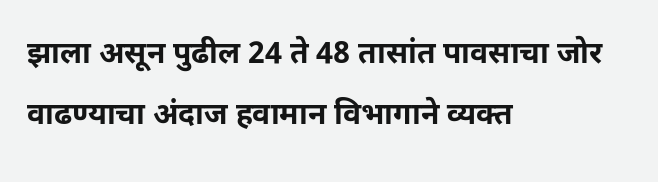झाला असून पुढील 24 ते 48 तासांत पावसाचा जोर वाढण्याचा अंदाज हवामान विभागाने व्यक्त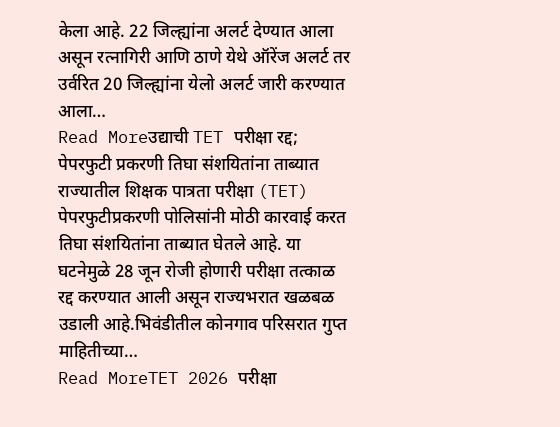केला आहे. 22 जिल्ह्यांना अलर्ट देण्यात आला असून रत्नागिरी आणि ठाणे येथे ऑरेंज अलर्ट तर उर्वरित 20 जिल्ह्यांना येलो अलर्ट जारी करण्यात आला…
Read Moreउद्याची TET परीक्षा रद्द; पेपरफुटी प्रकरणी तिघा संशयितांना ताब्यात
राज्यातील शिक्षक पात्रता परीक्षा (TET) पेपरफुटीप्रकरणी पोलिसांनी मोठी कारवाई करत तिघा संशयितांना ताब्यात घेतले आहे. या घटनेमुळे 28 जून रोजी होणारी परीक्षा तत्काळ रद्द करण्यात आली असून राज्यभरात खळबळ उडाली आहे.भिवंडीतील कोनगाव परिसरात गुप्त माहितीच्या…
Read MoreTET 2026 परीक्षा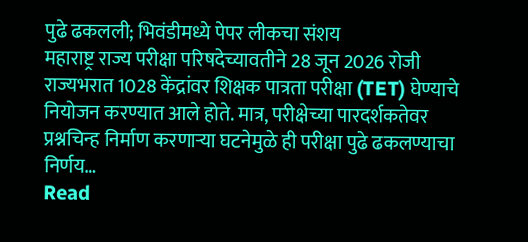पुढे ढकलली; भिवंडीमध्ये पेपर लीकचा संशय
महाराष्ट्र राज्य परीक्षा परिषदेच्यावतीने 28 जून 2026 रोजी राज्यभरात 1028 केंद्रांवर शिक्षक पात्रता परीक्षा (TET) घेण्याचे नियोजन करण्यात आले होते. मात्र, परीक्षेच्या पारदर्शकतेवर प्रश्नचिन्ह निर्माण करणाऱ्या घटनेमुळे ही परीक्षा पुढे ढकलण्याचा निर्णय…
Read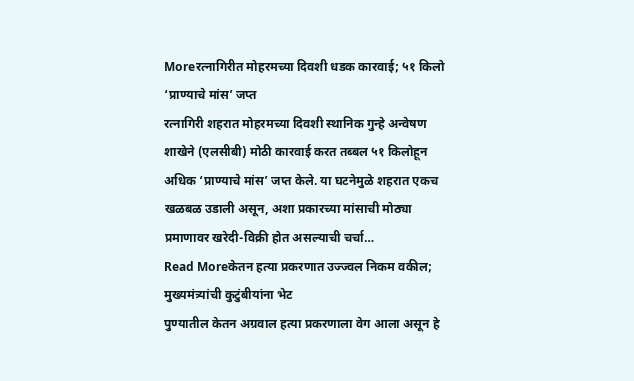Moreरत्नागिरीत मोहरमच्या दिवशी धडक कारवाई; ५१ किलो ‘प्राण्याचे मांस’ जप्त
रत्नागिरी शहरात मोहरमच्या दिवशी स्थानिक गुन्हे अन्वेषण शाखेने (एलसीबी) मोठी कारवाई करत तब्बल ५१ किलोहून अधिक ‘प्राण्याचे मांस’ जप्त केले. या घटनेमुळे शहरात एकच खळबळ उडाली असून, अशा प्रकारच्या मांसाची मोठ्या प्रमाणावर खरेदी-विक्री होत असल्याची चर्चा…
Read Moreकेतन हत्या प्रकरणात उज्ज्वल निकम वकील; मुख्यमंत्र्यांची कुटुंबीयांना भेट
पुण्यातील केतन अग्रवाल हत्या प्रकरणाला वेग आला असून हे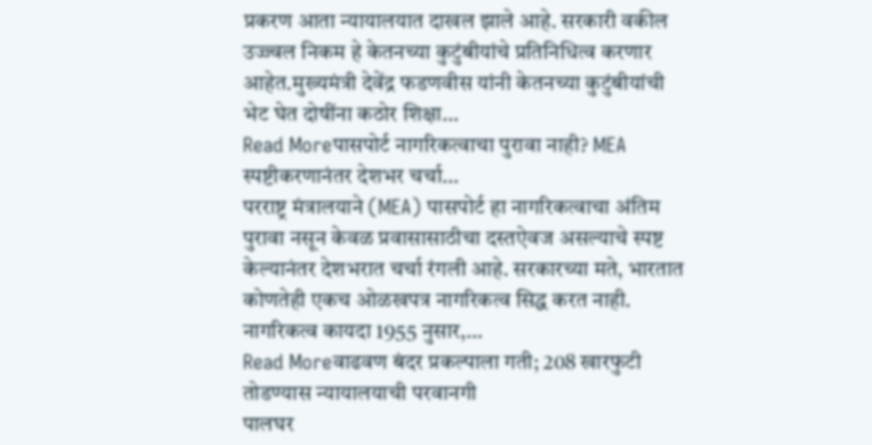प्रकरण आता न्यायालयात दाखल झाले आहे. सरकारी वकील उज्ज्वल निकम हे केतनच्या कुटुंबीयांचे प्रतिनिधित्व करणार आहेत.मुख्यमंत्री देवेंद्र फडणवीस यांनी केतनच्या कुटुंबीयांची भेट घेत दोषींना कठोर शिक्षा…
Read Moreपासपोर्ट नागरिकत्वाचा पुरावा नाही? MEA स्पष्टीकरणानंतर देशभर चर्चा…
परराष्ट्र मंत्रालयाने (MEA) पासपोर्ट हा नागरिकत्वाचा अंतिम पुरावा नसून केवळ प्रवासासाठीचा दस्तऐवज असल्याचे स्पष्ट केल्यानंतर देशभरात चर्चा रंगली आहे. सरकारच्या मते, भारतात कोणतेही एकच ओळखपत्र नागरिकत्व सिद्ध करत नाही. नागरिकत्व कायदा 1955 नुसार,…
Read Moreवाढवण बंदर प्रकल्पाला गती; 208 खारफुटी तोडण्यास न्यायालयाची परवानगी
पालघर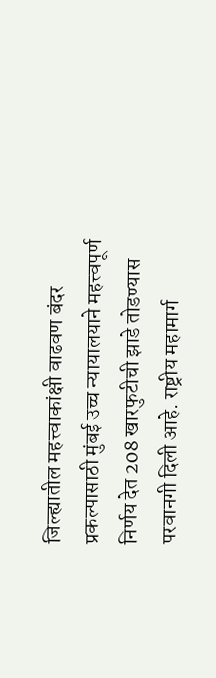जिल्ह्यातील महत्त्वाकांक्षी वाढवण बंदर प्रकल्पासाठी मुंबई उच्च न्यायालयाने महत्त्वपूर्ण निर्णय देत 208 खारफुटीची झाडे तोडण्यास परवानगी दिली आहे. राष्ट्रीय महामार्ग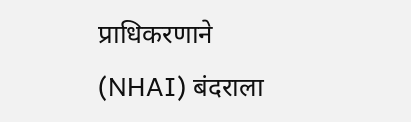प्राधिकरणाने (NHAI) बंदराला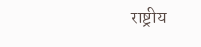राष्ट्रीय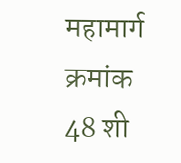महामार्ग क्रमांक 48 शी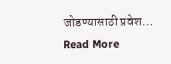जोडण्यासाठी प्रवेश…
Read More